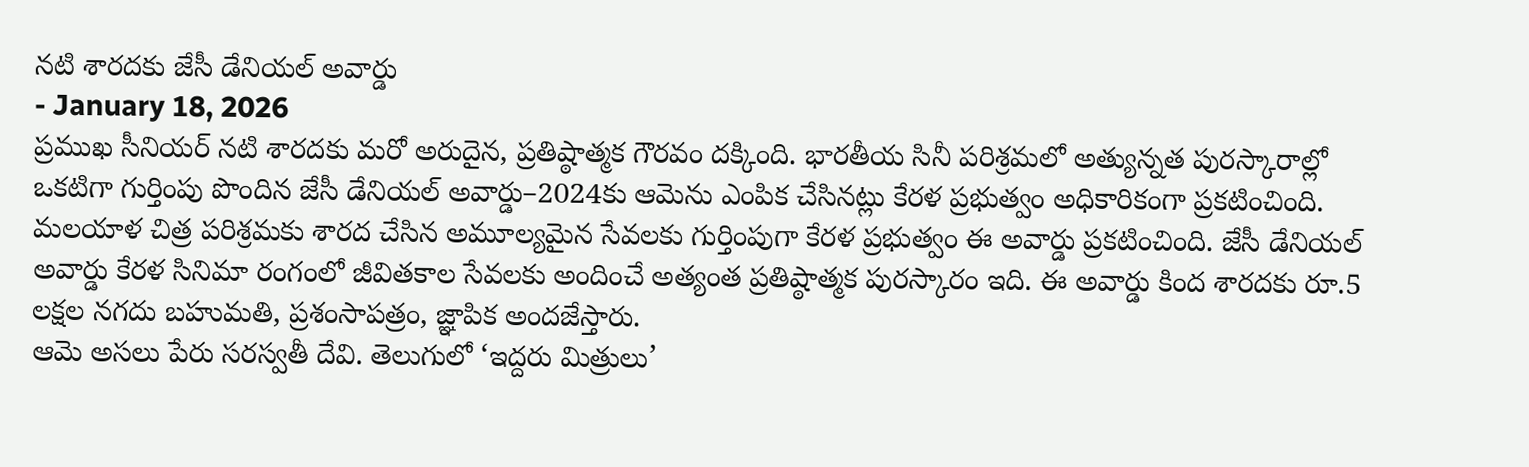నటి శారదకు జేసీ డేనియల్ అవార్డు
- January 18, 2026
ప్రముఖ సీనియర్ నటి శారదకు మరో అరుదైన, ప్రతిష్ఠాత్మక గౌరవం దక్కింది. భారతీయ సినీ పరిశ్రమలో అత్యున్నత పురస్కారాల్లో ఒకటిగా గుర్తింపు పొందిన జేసీ డేనియల్ అవార్డు–2024కు ఆమెను ఎంపిక చేసినట్లు కేరళ ప్రభుత్వం అధికారికంగా ప్రకటించింది. మలయాళ చిత్ర పరిశ్రమకు శారద చేసిన అమూల్యమైన సేవలకు గుర్తింపుగా కేరళ ప్రభుత్వం ఈ అవార్డు ప్రకటించింది. జేసీ డేనియల్ అవార్డు కేరళ సినిమా రంగంలో జీవితకాల సేవలకు అందించే అత్యంత ప్రతిష్ఠాత్మక పురస్కారం ఇది. ఈ అవార్డు కింద శారదకు రూ.5 లక్షల నగదు బహుమతి, ప్రశంసాపత్రం, జ్ఞాపిక అందజేస్తారు.
ఆమె అసలు పేరు సరస్వతీ దేవి. తెలుగులో ‘ఇద్దరు మిత్రులు’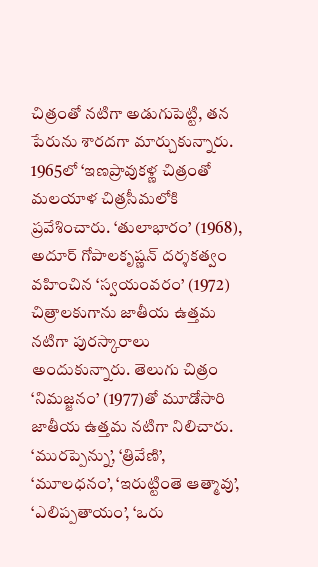చిత్రంతో నటిగా అడుగుపెట్టి, తన పేరును శారదగా మార్చుకున్నారు. 1965లో ‘ఇణప్రావుకళ్ణ చిత్రంతో మలయాళ చిత్రసీమలోకి ప్రవేశించారు. ‘తులాభారం’ (1968), అదూర్ గోపాలకృష్ణన్ దర్శకత్వం వహించిన ‘స్వయంవరం’ (1972) చిత్రాలకుగాను జాతీయ ఉత్తమ నటిగా పురస్కారాలు అందుకున్నారు. తెలుగు చిత్రం ‘నిమజ్జనం’ (1977)తో మూడోసారి జాతీయ ఉత్తమ నటిగా నిలిచారు.
‘మురప్పెన్ను’, ‘త్రివేణి’, ‘మూలధనం’, ‘ఇరుట్టింతె ఆత్మావు’, ‘ఎలిప్పతాయం’, ‘ఒరు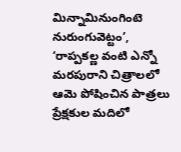మిన్నామినుంగింటె నురుంగువెట్టం’, ‘రాప్పకల్ణ వంటి ఎన్నో మరపురాని చిత్రాలలో ఆమె పోషించిన పాత్రలు ప్రేక్షకుల మదిలో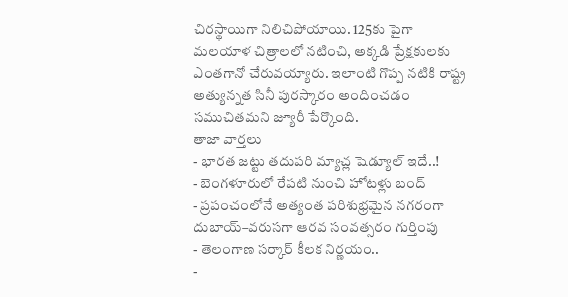చిరస్థాయిగా నిలిచిపోయాయి. 125కు పైగా మలయాళ చిత్రాలలో నటించి, అక్కడి ప్రేక్షకులకు ఎంతగానో చేరువయ్యారు. ఇలాంటి గొప్ప నటికి రాష్ట్ర అత్యున్నత సినీ పురస్కారం అందించడం సముచితమని జ్యూరీ పేర్కొంది.
తాజా వార్తలు
- భారత జట్టు తదుపరి మ్యాచ్ల షెడ్యూల్ ఇదే..!
- బెంగళూరులో రేపటి నుంచి హోటళ్లు బంద్
- ప్రపంచంలోనే అత్యంత పరిశుభ్రమైన నగరంగా దుబాయ్–వరుసగా ఆరవ సంవత్సరం గుర్తింపు
- తెలంగాణ సర్కార్ కీలక నిర్ణయం..
-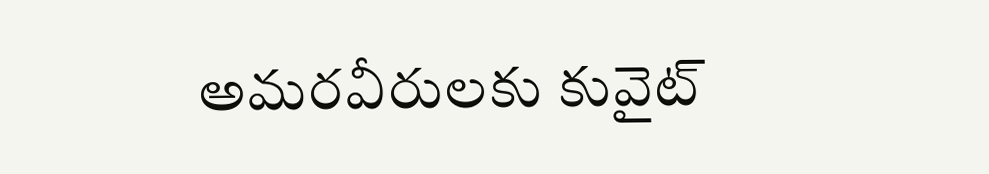అమరవీరులకు కువైట్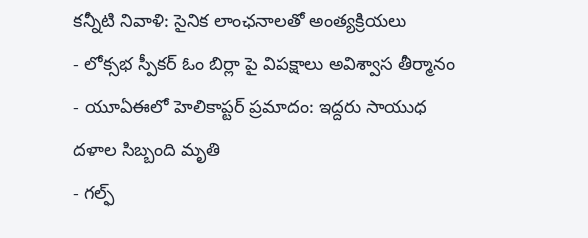కన్నీటి నివాళి: సైనిక లాంఛనాలతో అంత్యక్రియలు
- లోక్సభ స్పీకర్ ఓం బిర్లా పై విపక్షాలు అవిశ్వాస తీర్మానం
- యూఏఈలో హెలికాప్టర్ ప్రమాదం: ఇద్దరు సాయుధ దళాల సిబ్బంది మృతి
- గల్ఫ్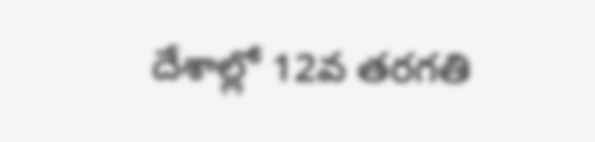దేశాల్లో 12వ తరగతి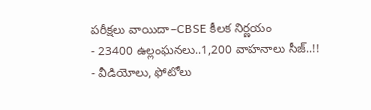పరీక్షలు వాయిదా–CBSE కీలక నిర్ణయం
- 23400 ఉల్లంఘనలు..1,200 వాహనాలు సీజ్..!!
- వీడియోలు, ఫోటోలు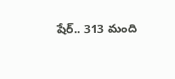షేర్.. 313 మంది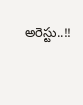అరెస్టు..!!